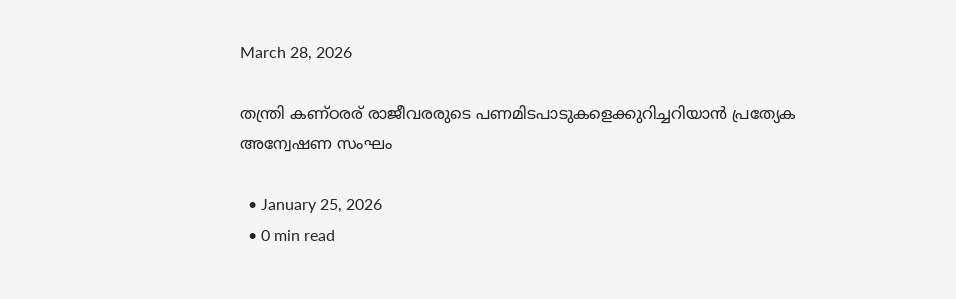March 28, 2026

തന്ത്രി കണ്ഠരര് രാജീവരരുടെ പണമിടപാടുകളെക്കുറിച്ചറിയാൻ പ്രത്യേക അന്വേഷണ സംഘം

  • January 25, 2026
  • 0 min read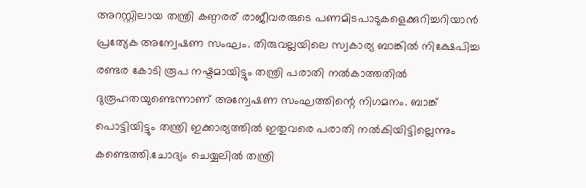അറസ്റ്റിലായ തന്ത്രി കണ്ഠരര് രാജീവരരുടെ പണമിടപാടുകളെക്കുറിച്ചറിയാൻ പ്രത്യേക അന്വേഷണ സംഘം. തിരുവല്ലയിലെ സ്വകാര്യ ബാങ്കിൽ നിക്ഷേപിച്ച രണ്ടര കോടി രൂപ നഷ്ടമായിട്ടും തന്ത്രി പരാതി നൽകാത്തതിൽ ദുരൂഹതയുണ്ടെന്നാണ് അന്വേഷണ സംഘത്തിന്റെ നിഗമനം. ബാങ്ക് പൊട്ടിയിട്ടും തന്ത്രി ഇക്കാര്യത്തിൽ ഇതുവരെ പരാതി നൽകിയിട്ടില്ലെന്നും കണ്ടെത്തി.ചോദ്യം ചെയ്യലിൽ തന്ത്രി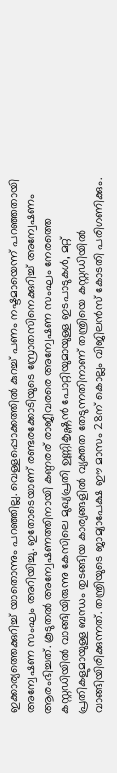ഇക്കാര്യത്തെക്കുറിച്ച് യാതൊന്നും പറഞ്ഞില്ല. വെള്ളപ്പൊക്കത്തിൽ കുറച്ച് പണം നഷ്ടമായെന്ന് പറഞ്ഞതായി അന്വേഷണ സംഘം അറിയിച്ചു. ഇതോടെയാണ് രണ്ടരക്കോടിയുടെ സ്രോതസിനെക്കുറിച്ച് അന്വേഷണം ആരംഭിച്ചത്. കൂടുതൽ അന്വേഷണത്തിനായി കണ്ഠരര് രാജീവരരെ അന്വേഷണ സംഘം നേരത്തെ കസ്റ്റഡിയിൽ വാങ്ങിയിരുന്നു കേസിലെ മുഖ്യപ്രതി ഉണ്ണികൃഷ്ണൻ പോറ്റിയുമായുള്ള ഇടപാടുകൾ, മറ്റ് പ്രതികളുമായുള്ള ബന്ധം തുടങ്ങിയ കാര്യങ്ങളിൽ വ്യക്തത തേടുന്നതിനാണ് തന്ത്രിയെ കസ്റ്റഡിയിൽ വാങ്ങിയിരിക്കുന്നത്. തന്ത്രിയുടെ ജാമ്യാപേക്ഷ ഈ മാസം 28ന് കൊല്ലം വിജിലൻസ് കോടതി പരിഗണിക്കും.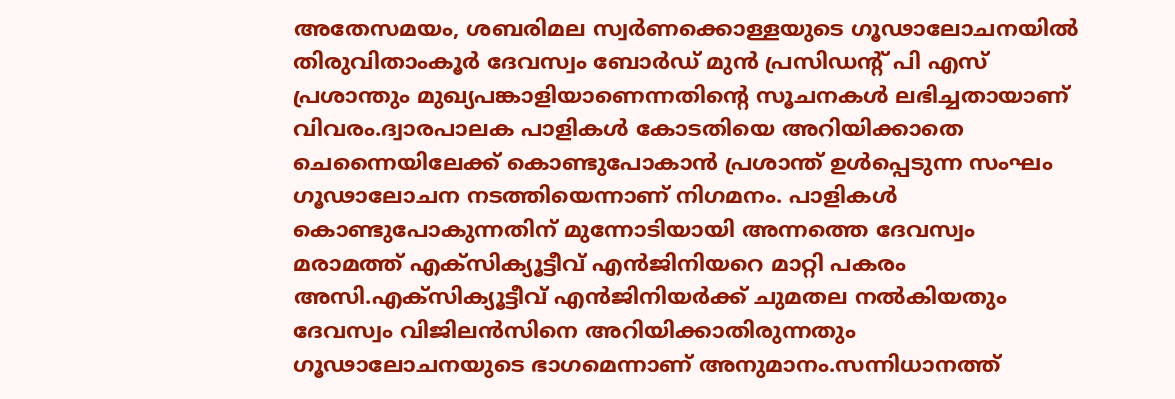അതേസമയം, ശബരിമല സ്വർണക്കൊള്ളയുടെ ഗൂഢാലോചനയിൽ തിരുവിതാംകൂർ ദേവസ്വം ബോർഡ് മുൻ പ്രസിഡന്റ് പി എസ് പ്രശാന്തും മുഖ്യപങ്കാളിയാണെന്നതിന്റെ സൂചനകൾ ലഭിച്ചതായാണ് വിവരം.ദ്വാരപാലക പാളികൾ കോടതിയെ അറിയിക്കാതെ ചെന്നൈയിലേക്ക് കൊണ്ടുപോകാൻ പ്രശാന്ത് ഉൾപ്പെടുന്ന സംഘം ഗൂഢാലോചന നടത്തിയെന്നാണ് നിഗമനം. പാളികൾ കൊണ്ടുപോകുന്നതിന് മുന്നോടിയായി അന്നത്തെ ദേവസ്വം മരാമത്ത് എക്സിക്യൂട്ടീവ് എൻജിനിയറെ മാറ്റി പകരം അസി.എക്സിക്യൂട്ടീവ് എൻജിനിയർക്ക് ചുമതല നൽകിയതും ദേവസ്വം വിജിലൻസിനെ അറിയിക്കാതിരുന്നതും ഗൂഢാലോചനയുടെ ഭാഗമെന്നാണ് അനുമാനം.സന്നിധാനത്ത്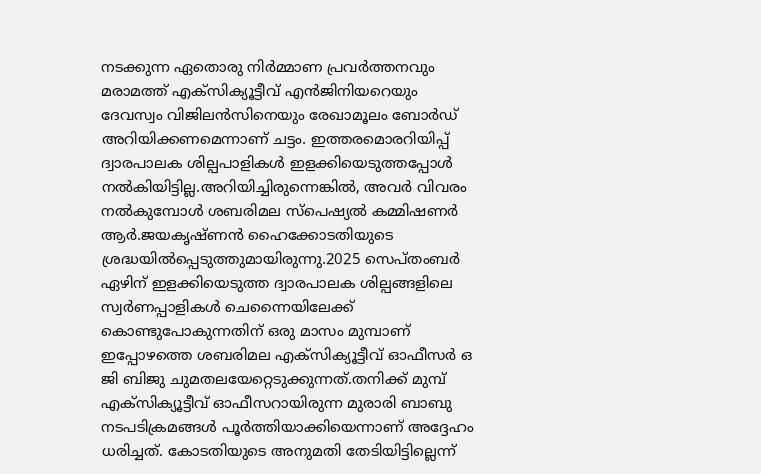നടക്കുന്ന ഏതൊരു നിർമ്മാണ പ്രവർത്തനവും മരാമത്ത് എക്സിക്യൂട്ടീവ് എൻജിനിയറെയും ദേവസ്വം വിജിലൻസിനെയും രേഖാമൂലം ബോർഡ് അറിയിക്കണമെന്നാണ് ചട്ടം. ഇത്തരമൊരറിയിപ്പ് ദ്വാരപാലക ശില്പപാളികൾ ഇളക്കിയെടുത്തപ്പോൾ നൽകിയിട്ടില്ല.അറിയിച്ചിരുന്നെങ്കിൽ, അവർ വിവരം നൽകുമ്പോൾ ശബരിമല സ്പെഷ്യൽ കമ്മിഷണർ ആർ.ജയകൃഷ്ണൻ ഹൈക്കോടതിയുടെ ശ്രദ്ധയിൽപ്പെടുത്തുമായിരുന്നു.2025 സെപ്തംബർ ഏഴിന് ഇളക്കിയെടുത്ത ദ്വാരപാലക ശില്പങ്ങളിലെ സ്വർണപ്പാളികൾ ചെന്നൈയിലേക്ക് കൊണ്ടുപോകുന്നതിന് ഒരു മാസം മുമ്പാണ് ഇപ്പോഴത്തെ ശബരിമല എക്സിക്യൂട്ടീവ് ഓഫീസർ ഒ ജി ബിജു ചുമതലയേറ്റെടുക്കുന്നത്.തനിക്ക് മുമ്പ് എക്സിക്യൂട്ടീവ് ഓഫീസറായിരുന്ന മുരാരി ബാബു നടപടിക്രമങ്ങൾ പൂർത്തിയാക്കിയെന്നാണ് അദ്ദേഹം ധരിച്ചത്. കോടതിയുടെ അനുമതി തേടിയിട്ടില്ലെന്ന്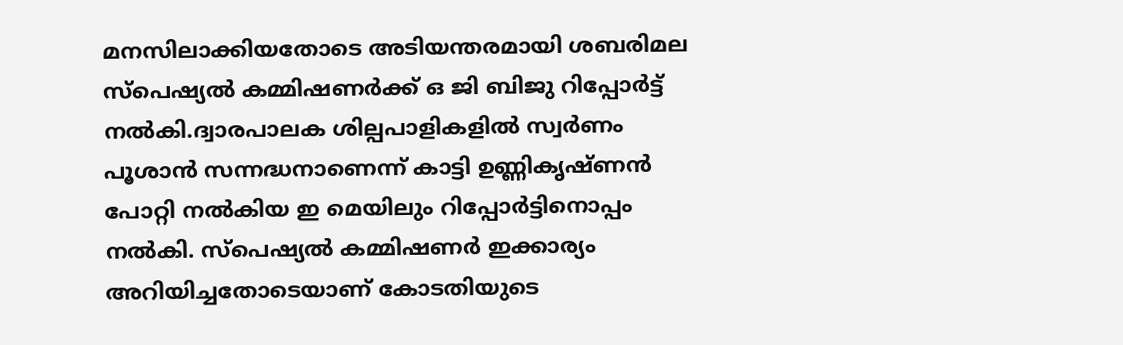മനസിലാക്കിയതോടെ അടിയന്തരമായി ശബരിമല സ്പെഷ്യൽ കമ്മിഷണർക്ക് ഒ ജി ബിജു റിപ്പോർട്ട് നൽകി.ദ്വാരപാലക ശില്പപാളികളിൽ സ്വർണം പൂശാൻ സന്നദ്ധനാണെന്ന് കാട്ടി ഉണ്ണികൃഷ്ണൻ പോറ്റി നൽകിയ ഇ മെയിലും റിപ്പോർട്ടിനൊപ്പം നൽകി. സ്പെഷ്യൽ കമ്മിഷണർ ഇക്കാര്യം അറിയിച്ചതോടെയാണ് കോടതിയുടെ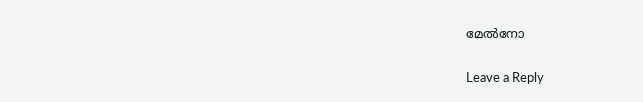മേൽനോ

Leave a Reply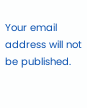Your email address will not be published.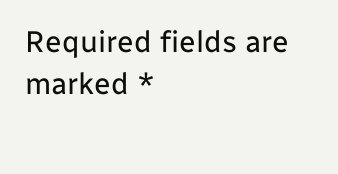Required fields are marked *